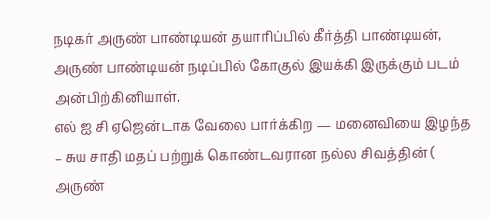நடிகர் அருண் பாண்டியன் தயாரிப்பில் கீர்த்தி பாண்டியன், அருண் பாண்டியன் நடிப்பில் கோகுல் இயக்கி இருக்கும் படம் அன்பிற்கினியாள்.
எல் ஐ சி ஏஜென்டாக வேலை பார்க்கிற — மனைவியை இழந்த – சுய சாதி மதப் பற்றுக் கொண்டவரான நல்ல சிவத்தின் ( அருண்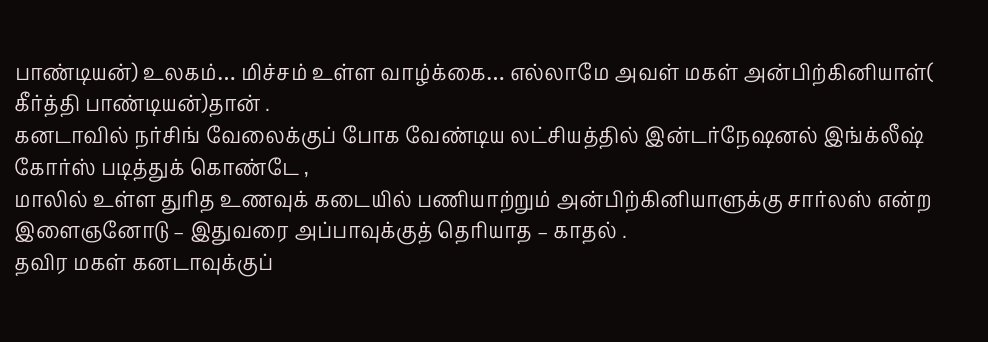பாண்டியன்) உலகம்… மிச்சம் உள்ள வாழ்க்கை… எல்லாமே அவள் மகள் அன்பிற்கினியாள்( கீர்த்தி பாண்டியன்)தான் .
கனடாவில் நர்சிங் வேலைக்குப் போக வேண்டிய லட்சியத்தில் இன்டர்நேஷனல் இங்க்லீஷ் கோர்ஸ் படித்துக் கொண்டே ,
மாலில் உள்ள துரித உணவுக் கடையில் பணியாற்றும் அன்பிற்கினியாளுக்கு சார்லஸ் என்ற இளைஞனோடு – இதுவரை அப்பாவுக்குத் தெரியாத – காதல் .
தவிர மகள் கனடாவுக்குப்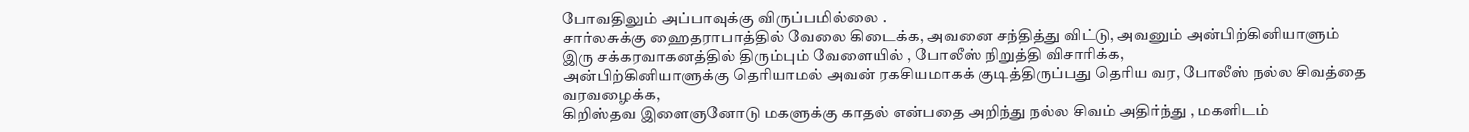போவதிலும் அப்பாவுக்கு விருப்பமில்லை .
சார்லசுக்கு ஹைதராபாத்தில் வேலை கிடைக்க, அவனை சந்தித்து விட்டு, அவனும் அன்பிற்கினியாளும் இரு சக்கரவாகனத்தில் திரும்பும் வேளையில் , போலீஸ் நிறுத்தி விசாரிக்க,
அன்பிற்கினியாளுக்கு தெரியாமல் அவன் ரகசியமாகக் குடித்திருப்பது தெரிய வர, போலீஸ் நல்ல சிவத்தை வரவழைக்க,
கிறிஸ்தவ இளைஞனோடு மகளுக்கு காதல் என்பதை அறிந்து நல்ல சிவம் அதிர்ந்து , மகளிடம்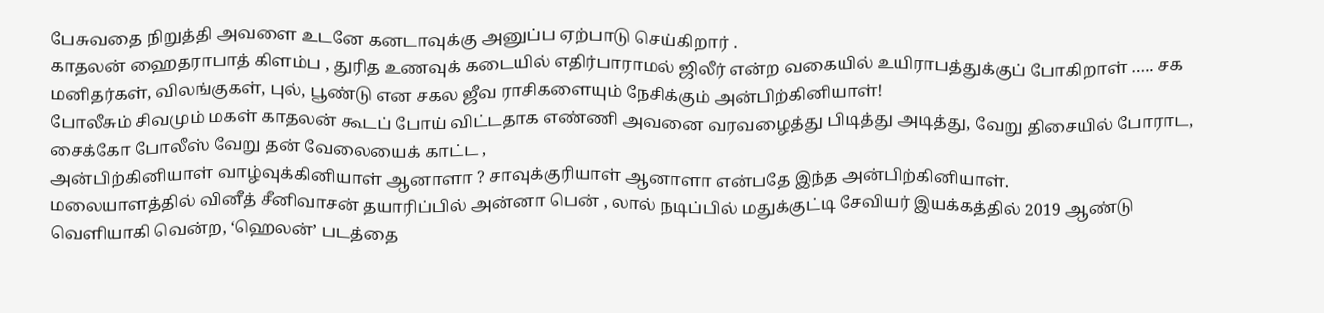பேசுவதை நிறுத்தி அவளை உடனே கனடாவுக்கு அனுப்ப ஏற்பாடு செய்கிறார் .
காதலன் ஹைதராபாத் கிளம்ப , துரித உணவுக் கடையில் எதிர்பாராமல் ஜிலீர் என்ற வகையில் உயிராபத்துக்குப் போகிறாள் ….. சக மனிதர்கள், விலங்குகள், புல், பூண்டு என சகல ஜீவ ராசிகளையும் நேசிக்கும் அன்பிற்கினியாள்!
போலீசும் சிவமும் மகள் காதலன் கூடப் போய் விட்டதாக எண்ணி அவனை வரவழைத்து பிடித்து அடித்து, வேறு திசையில் போராட, சைக்கோ போலீஸ் வேறு தன் வேலையைக் காட்ட ,
அன்பிற்கினியாள் வாழ்வுக்கினியாள் ஆனாளா ? சாவுக்குரியாள் ஆனாளா என்பதே இந்த அன்பிற்கினியாள்.
மலையாளத்தில் வினீத் சீனிவாசன் தயாரிப்பில் அன்னா பென் , லால் நடிப்பில் மதுக்குட்டி சேவியர் இயக்கத்தில் 2019 ஆண்டு வெளியாகி வென்ற, ‘ஹெலன்’ படத்தை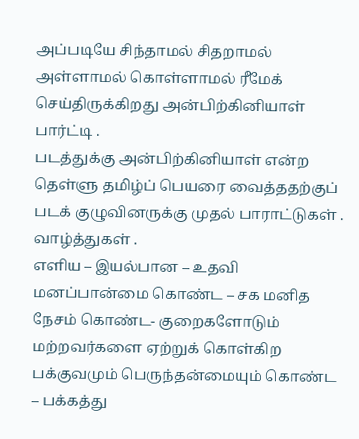அப்படியே சிந்தாமல் சிதறாமல் அள்ளாமல் கொள்ளாமல் ரீமேக் செய்திருக்கிறது அன்பிற்கினியாள் பார்ட்டி .
படத்துக்கு அன்பிற்கினியாள் என்ற தெள்ளு தமிழ்ப் பெயரை வைத்ததற்குப் படக் குழுவினருக்கு முதல் பாராட்டுகள் . வாழ்த்துகள் .
எளிய – இயல்பான – உதவி மனப்பான்மை கொண்ட – சக மனித நேசம் கொண்ட- குறைகளோடும் மற்றவர்களை ஏற்றுக் கொள்கிற பக்குவமும் பெருந்தன்மையும் கொண்ட – பக்கத்து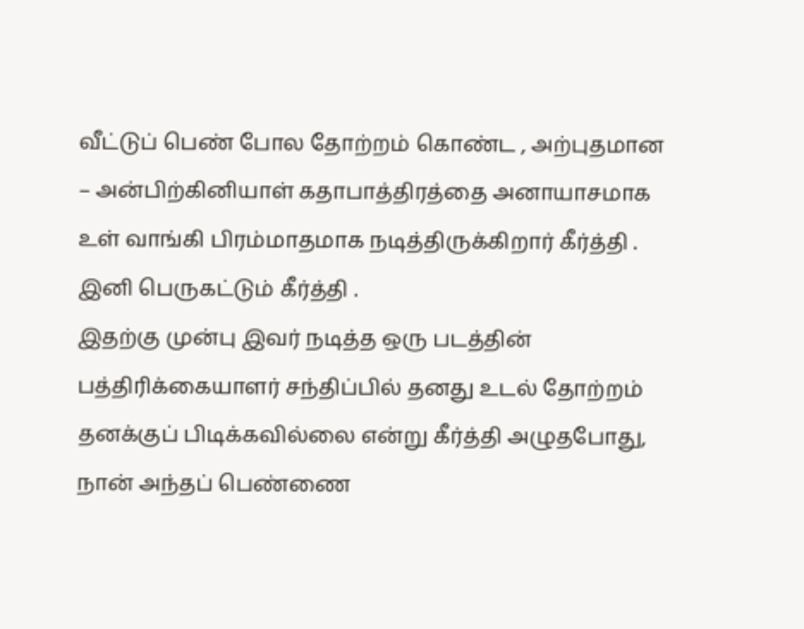வீட்டுப் பெண் போல தோற்றம் கொண்ட , அற்புதமான – அன்பிற்கினியாள் கதாபாத்திரத்தை அனாயாசமாக உள் வாங்கி பிரம்மாதமாக நடித்திருக்கிறார் கீர்த்தி . இனி பெருகட்டும் கீர்த்தி .
இதற்கு முன்பு இவர் நடித்த ஒரு படத்தின் பத்திரிக்கையாளர் சந்திப்பில் தனது உடல் தோற்றம் தனக்குப் பிடிக்கவில்லை என்று கீர்த்தி அழுதபோது, நான் அந்தப் பெண்ணை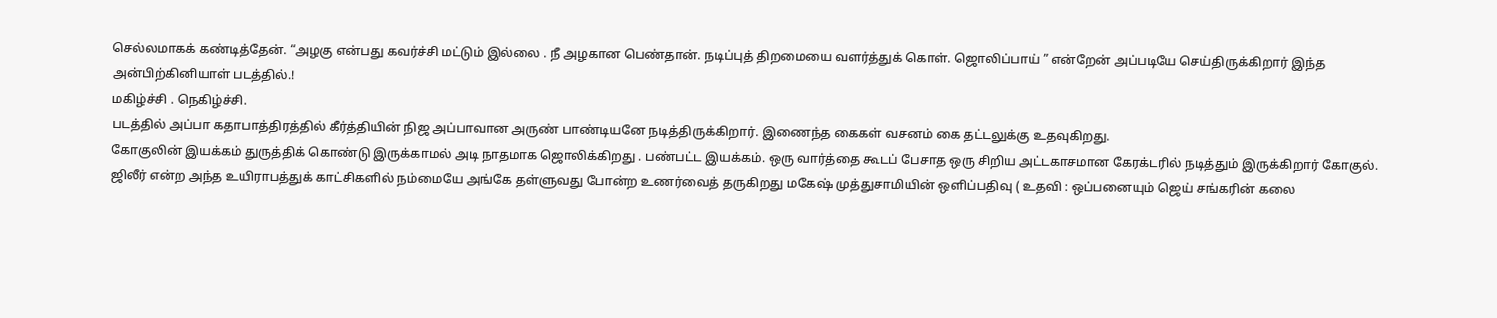செல்லமாகக் கண்டித்தேன். “அழகு என்பது கவர்ச்சி மட்டும் இல்லை . நீ அழகான பெண்தான். நடிப்புத் திறமையை வளர்த்துக் கொள். ஜொலிப்பாய் ” என்றேன் அப்படியே செய்திருக்கிறார் இந்த அன்பிற்கினியாள் படத்தில்.!
மகிழ்ச்சி . நெகிழ்ச்சி.
படத்தில் அப்பா கதாபாத்திரத்தில் கீர்த்தியின் நிஜ அப்பாவான அருண் பாண்டியனே நடித்திருக்கிறார். இணைந்த கைகள் வசனம் கை தட்டலுக்கு உதவுகிறது.
கோகுலின் இயக்கம் துருத்திக் கொண்டு இருக்காமல் அடி நாதமாக ஜொலிக்கிறது . பண்பட்ட இயக்கம். ஒரு வார்த்தை கூடப் பேசாத ஒரு சிறிய அட்டகாசமான கேரக்டரில் நடித்தும் இருக்கிறார் கோகுல்.
ஜிலீர் என்ற அந்த உயிராபத்துக் காட்சிகளில் நம்மையே அங்கே தள்ளுவது போன்ற உணர்வைத் தருகிறது மகேஷ் முத்துசாமியின் ஒளிப்பதிவு ( உதவி : ஒப்பனையும் ஜெய் சங்கரின் கலை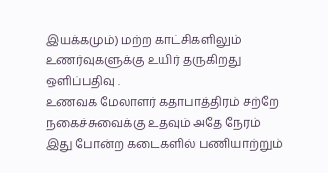இயக்கமும்) மற்ற காட்சிகளிலும் உணர்வுகளுக்கு உயிர் தருகிறது ஒளிப்பதிவு .
உணவக மேலாளர் கதாபாத்திரம் சற்றே நகைச்சுவைக்கு உதவும் அதே நேரம் இது போன்ற கடைகளில் பணியாற்றும்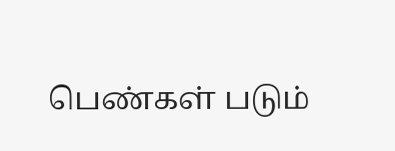பெண்கள் படும்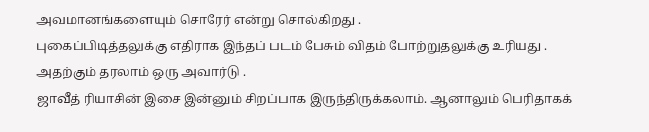அவமானங்களையும் சொரேர் என்று சொல்கிறது .
புகைப்பிடித்தலுக்கு எதிராக இந்தப் படம் பேசும் விதம் போற்றுதலுக்கு உரியது . அதற்கும் தரலாம் ஒரு அவார்டு .
ஜாவீத் ரியாசின் இசை இன்னும் சிறப்பாக இருந்திருக்கலாம். ஆனாலும் பெரிதாகக்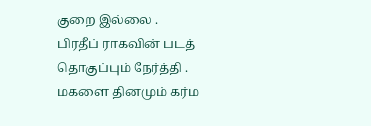குறை இல்லை .
பிரதீப் ராகவின் படத் தொகுப்பும் நேர்த்தி .
மகளை தினமும் கர்ம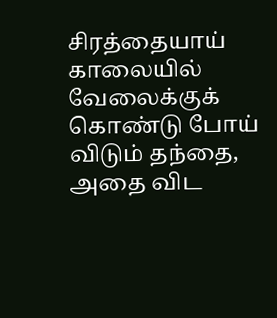சிரத்தையாய் காலையில் வேலைக்குக் கொண்டு போய் விடும் தந்தை, அதை விட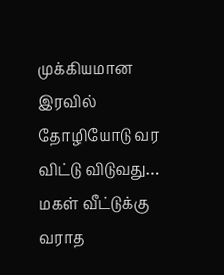முக்கியமான இரவில் தோழியோடு வர விட்டு விடுவது…
மகள் வீட்டுக்கு வராத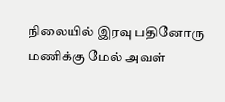நிலையில் இரவு பதினோரு மணிக்கு மேல் அவள்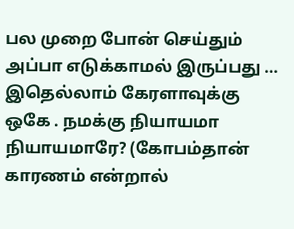பல முறை போன் செய்தும் அப்பா எடுக்காமல் இருப்பது …
இதெல்லாம் கேரளாவுக்கு ஒகே . நமக்கு நியாயமா நியாயமாரே? (கோபம்தான் காரணம் என்றால்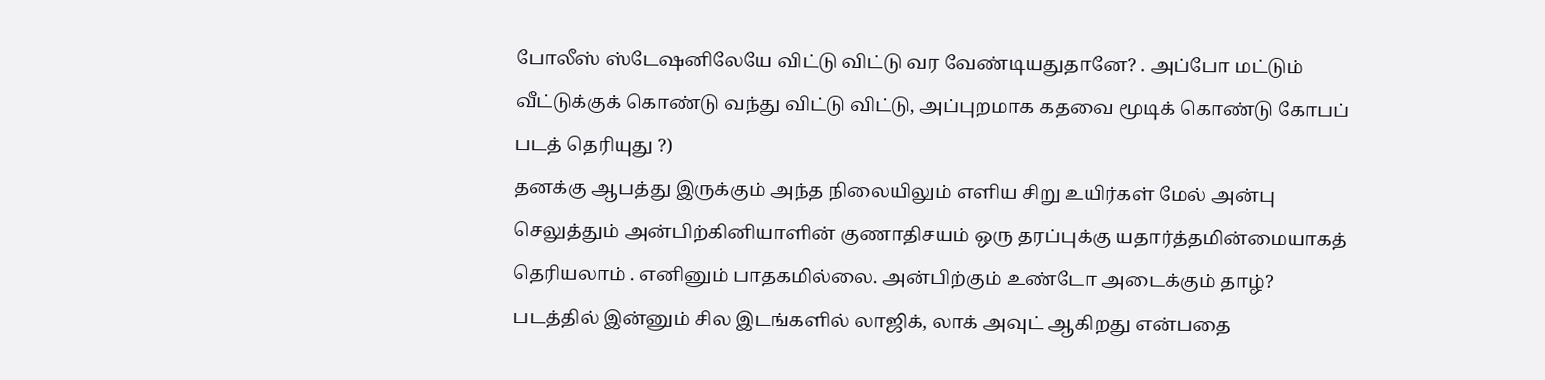போலீஸ் ஸ்டேஷனிலேயே விட்டு விட்டு வர வேண்டியதுதானே? . அப்போ மட்டும் வீட்டுக்குக் கொண்டு வந்து விட்டு விட்டு, அப்புறமாக கதவை மூடிக் கொண்டு கோபப் படத் தெரியுது ?)
தனக்கு ஆபத்து இருக்கும் அந்த நிலையிலும் எளிய சிறு உயிர்கள் மேல் அன்பு செலுத்தும் அன்பிற்கினியாளின் குணாதிசயம் ஒரு தரப்புக்கு யதார்த்தமின்மையாகத் தெரியலாம் . எனினும் பாதகமில்லை. அன்பிற்கும் உண்டோ அடைக்கும் தாழ்?
படத்தில் இன்னும் சில இடங்களில் லாஜிக், லாக் அவுட் ஆகிறது என்பதை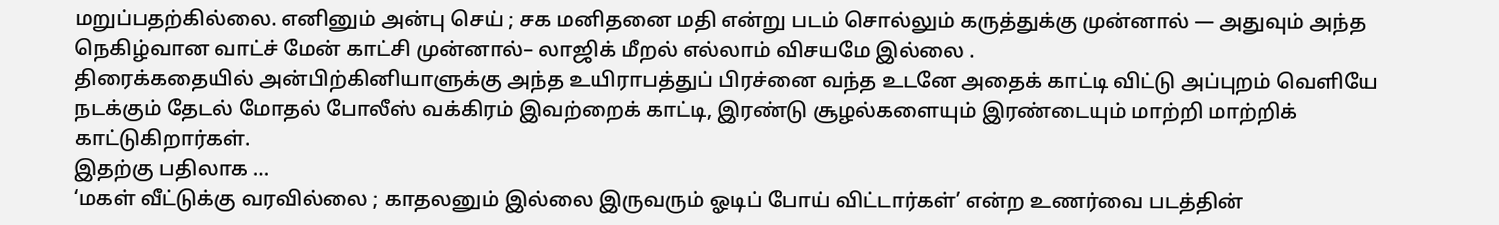மறுப்பதற்கில்லை. எனினும் அன்பு செய் ; சக மனிதனை மதி என்று படம் சொல்லும் கருத்துக்கு முன்னால் — அதுவும் அந்த நெகிழ்வான வாட்ச் மேன் காட்சி முன்னால்– லாஜிக் மீறல் எல்லாம் விசயமே இல்லை .
திரைக்கதையில் அன்பிற்கினியாளுக்கு அந்த உயிராபத்துப் பிரச்னை வந்த உடனே அதைக் காட்டி விட்டு அப்புறம் வெளியே நடக்கும் தேடல் மோதல் போலீஸ் வக்கிரம் இவற்றைக் காட்டி, இரண்டு சூழல்களையும் இரண்டையும் மாற்றி மாற்றிக் காட்டுகிறார்கள்.
இதற்கு பதிலாக …
‘மகள் வீட்டுக்கு வரவில்லை ; காதலனும் இல்லை இருவரும் ஓடிப் போய் விட்டார்கள்’ என்ற உணர்வை படத்தின்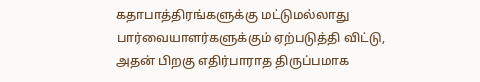கதாபாத்திரங்களுக்கு மட்டுமல்லாது பார்வையாளர்களுக்கும் ஏற்படுத்தி விட்டு,
அதன் பிறகு எதிர்பாராத திருப்பமாக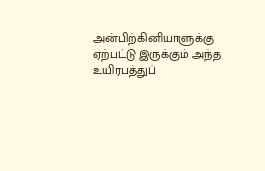அன்பிற்கினியாளுக்கு ஏற்பட்டு இருக்கும் அந்த உயிரபத்துப்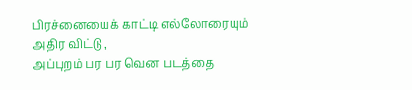பிரச்னையைக் காட்டி எல்லோரையும் அதிர விட்டு ,
அப்புறம் பர பர வென படத்தை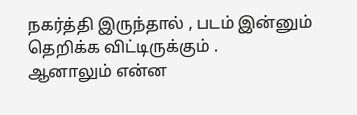நகர்த்தி இருந்தால் , படம் இன்னும் தெறிக்க விட்டிருக்கும் .
ஆனாலும் என்ன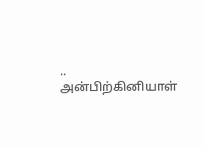..
அன்பிற்கினியாள்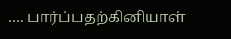…. பார்ப்பதற்கினியாள்